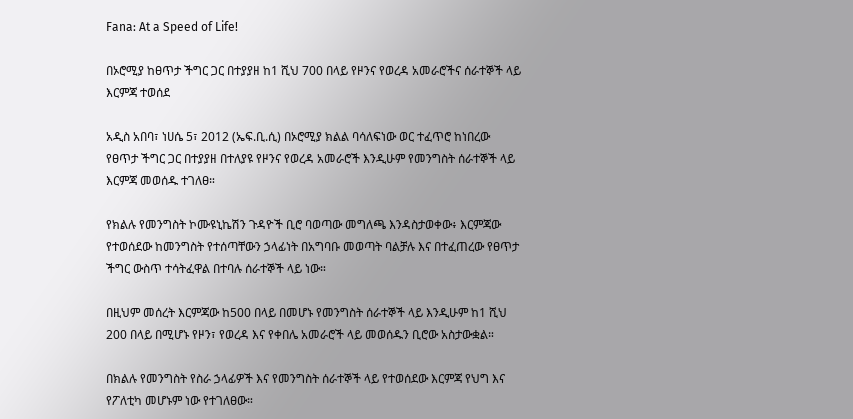Fana: At a Speed of Life!

በኦሮሚያ ከፀጥታ ችግር ጋር በተያያዘ ከ1 ሺህ 700 በላይ የዞንና የወረዳ አመራሮችና ሰራተኞች ላይ እርምጃ ተወሰደ

አዲስ አበባ፣ ነሀሴ 5፣ 2012 (ኤፍ.ቢ.ሲ) በኦሮሚያ ክልል ባሳለፍነው ወር ተፈጥሮ ከነበረው የፀጥታ ችግር ጋር በተያያዘ በተለያዩ የዞንና የወረዳ አመራሮች እንዲሁም የመንግስት ሰራተኞች ላይ እርምጃ መወሰዱ ተገለፀ።

የክልሉ የመንግስት ኮሙዩኒኬሽን ጉዳዮች ቢሮ ባወጣው መግለጫ እንዳስታወቀው፥ እርምጃው የተወሰደው ከመንግስት የተሰጣቸውን ኃላፊነት በአግባቡ መወጣት ባልቻሉ እና በተፈጠረው የፀጥታ ችግር ውስጥ ተሳትፈዋል በተባሉ ሰራተኞች ላይ ነው።

በዚህም መሰረት እርምጃው ከ500 በላይ በመሆኑ የመንግስት ሰራተኞች ላይ እንዲሁም ከ1 ሺህ 200 በላይ በሚሆኑ የዞን፣ የወረዳ እና የቀበሌ አመራሮች ላይ መወሰዱን ቢሮው አስታውቋል።

በክልሉ የመንግስት የስራ ኃላፊዎች እና የመንግስት ሰራተኞች ላይ የተወሰደው እርምጃ የህግ እና የፖለቲካ መሆኑም ነው የተገለፀው።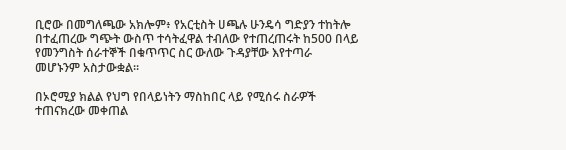ቢሮው በመግለጫው አክሎም፥ የአርቲስት ሀጫሉ ሁንዴሳ ግድያን ተከትሎ በተፈጠረው ግጭት ውስጥ ተሳትፈዋል ተብለው የተጠረጠሩት ከ500 በላይ የመንግስት ሰራተኞች በቁጥጥር ስር ውለው ጉዳያቸው እየተጣራ መሆኑንም አስታውቋል።

በኦሮሚያ ክልል የህግ የበላይነትን ማስከበር ላይ የሚሰሩ ስራዎች ተጠናክረው መቀጠል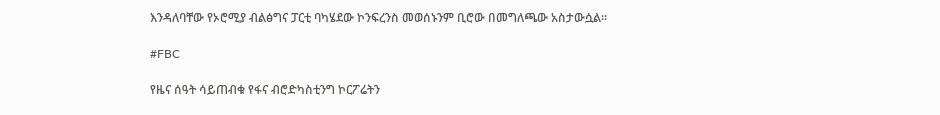እንዳለባቸው የኦሮሚያ ብልፅግና ፓርቲ ባካሄደው ኮንፍረንስ መወሰኑንም ቢሮው በመግለጫው አስታውሷል።

#FBC

የዜና ሰዓት ሳይጠብቁ የፋና ብሮድካስቲንግ ኮርፖሬትን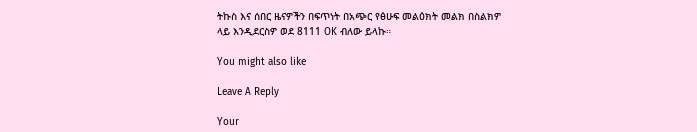ትኩስ እና ሰበር ዜናዎችን በፍጥነት በአጭር የፅሁፍ መልዕክት መልክ በስልክዎ ላይ እንዲደርስዎ ወደ 8111 OK ብለው ይላኩ።

You might also like

Leave A Reply

Your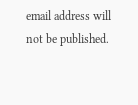email address will not be published.